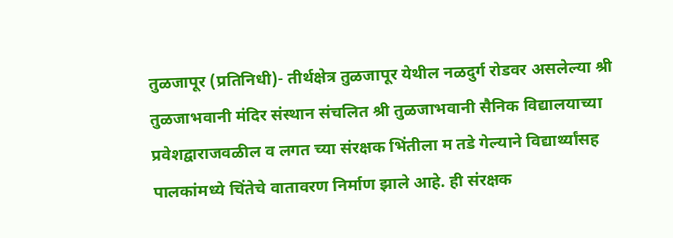तुळजापूर (प्रतिनिधी)- तीर्थक्षेत्र तुळजापूर येथील नळदुर्ग रोडवर असलेल्या श्री तुळजाभवानी मंदिर संस्थान संचलित श्री तुळजाभवानी सैनिक विद्यालयाच्या प्रवेशद्वाराजवळील व लगत च्या संरक्षक भिंतीला म तडे गेल्याने विद्यार्थ्यांसह पालकांमध्ये चिंतेचे वातावरण निर्माण झाले आहे. ही संरक्षक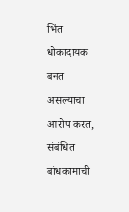भिंत धोकादायक बनत असल्याचा आरोप करत, संबंधित बांधकामाची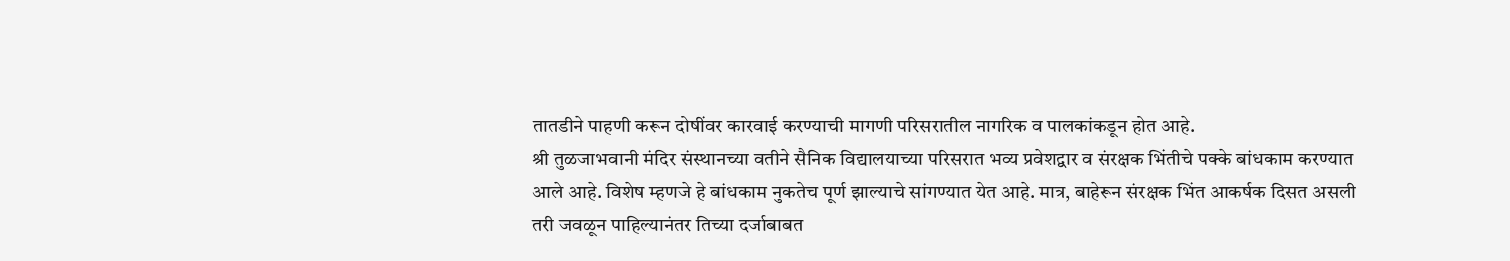तातडीने पाहणी करून दोषींवर कारवाई करण्याची मागणी परिसरातील नागरिक व पालकांकडून होत आहे.
श्री तुळजाभवानी मंदिर संस्थानच्या वतीने सैनिक विद्यालयाच्या परिसरात भव्य प्रवेशद्वार व संरक्षक भिंतीचे पक्के बांधकाम करण्यात आले आहे. विशेष म्हणजे हे बांधकाम नुकतेच पूर्ण झाल्याचे सांगण्यात येत आहे. मात्र, बाहेरून संरक्षक भिंत आकर्षक दिसत असली तरी जवळून पाहिल्यानंतर तिच्या दर्जाबाबत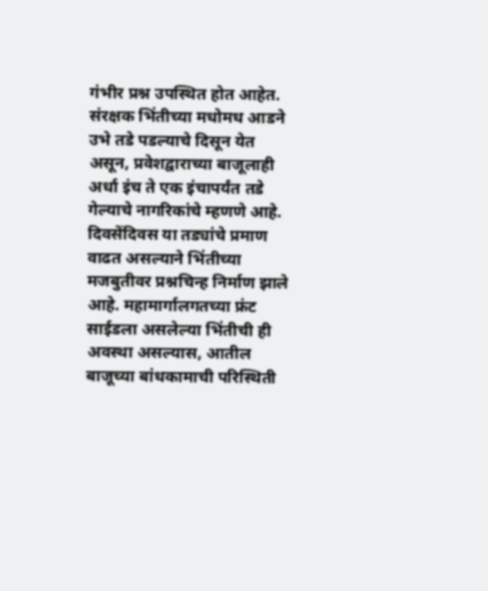गंभीर प्रश्न उपस्थित होत आहेत.
संरक्षक भिंतीच्या मधोमध आडने उभे तडे पडल्याचे दिसून येत असून, प्रवेशद्वाराच्या बाजूलाही अर्धा इंच ते एक इंचापर्यंत तडे गेल्याचे नागरिकांचे म्हणणे आहे. दिवसेंदिवस या तड्यांचे प्रमाण वाढत असल्याने भिंतीच्या मजबुतीवर प्रश्नचिन्ह निर्माण झाले आहे. महामार्गालगतच्या फ्रंट साईडला असलेल्या भिंतीची ही अवस्था असल्यास, आतील बाजूच्या बांधकामाची परिस्थिती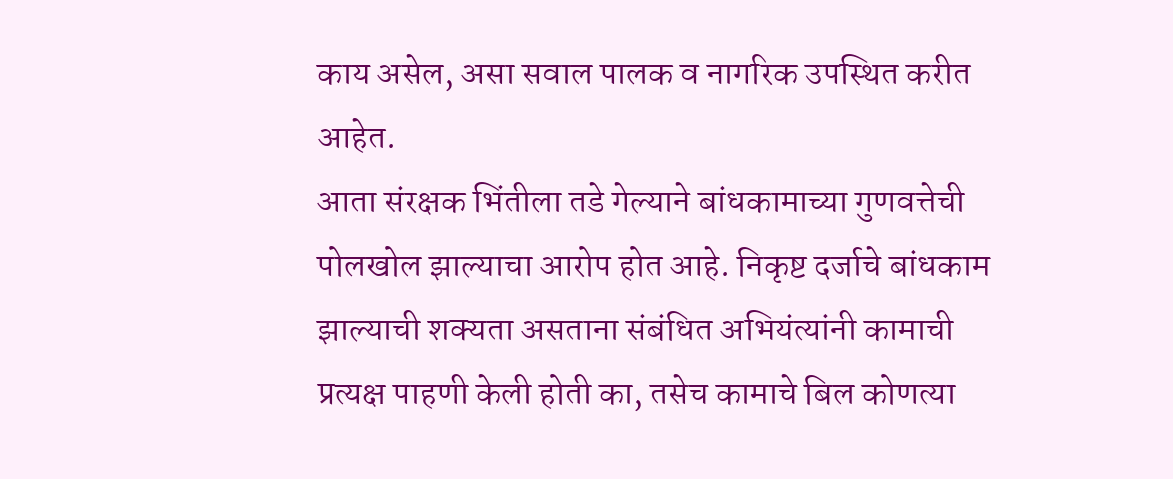काय असेल, असा सवाल पालक व नागरिक उपस्थित करीत आहेत.
आता संरक्षक भिंतीला तडे गेल्याने बांधकामाच्या गुणवत्तेची पोलखोल झाल्याचा आरोप होत आहे. निकृष्ट दर्जाचे बांधकाम झाल्याची शक्यता असताना संबंधित अभियंत्यांनी कामाची प्रत्यक्ष पाहणी केली होती का, तसेच कामाचे बिल कोणत्या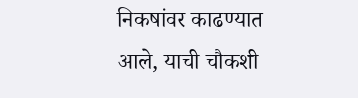निकषांवर काढण्यात आले, याची चौकशी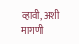व्हावी, अशी मागणी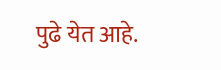पुढे येत आहे.